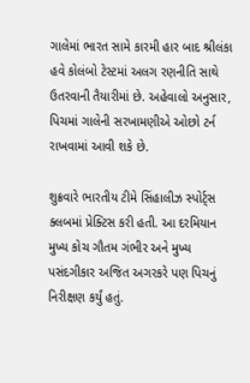ગાલેમાં ભારત સામે કારમી હાર બાદ શ્રીલંકા હવે કોલંબો ટેસ્ટમાં અલગ રણનીતિ સાથે ઉતરવાની તૈયારીમાં છે. અહેવાલો અનુસાર, પિચમાં ગાલેની સરખામણીએ ઓછો ટર્ન રાખવામાં આવી શકે છે.

શુક્રવારે ભારતીય ટીમે સિંહાલીઝ સ્પોર્ટ્સ ક્લબમાં પ્રેક્ટિસ કરી હતી. આ દરમિયાન મુખ્ય કોચ ગૌતમ ગંભીર અને મુખ્ય પસંદગીકાર અજિત અગરકરે પણ પિચનું નિરીક્ષણ કર્યું હતું.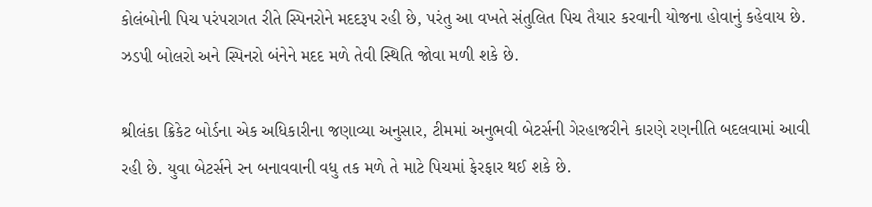કોલંબોની પિચ પરંપરાગત રીતે સ્પિનરોને મદદરૂપ રહી છે, પરંતુ આ વખતે સંતુલિત પિચ તૈયાર કરવાની યોજના હોવાનું કહેવાય છે. ઝડપી બોલરો અને સ્પિનરો બંનેને મદદ મળે તેવી સ્થિતિ જોવા મળી શકે છે.

શ્રીલંકા ક્રિકેટ બોર્ડના એક અધિકારીના જણાવ્યા અનુસાર, ટીમમાં અનુભવી બેટર્સની ગેરહાજરીને કારણે રણનીતિ બદલવામાં આવી રહી છે. યુવા બેટર્સને રન બનાવવાની વધુ તક મળે તે માટે પિચમાં ફેરફાર થઈ શકે છે.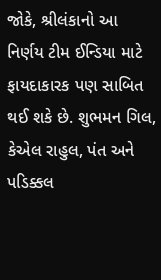જોકે, શ્રીલંકાનો આ નિર્ણય ટીમ ઈન્ડિયા માટે ફાયદાકારક પણ સાબિત થઈ શકે છે. શુભમન ગિલ, કેએલ રાહુલ, પંત અને પડિક્કલ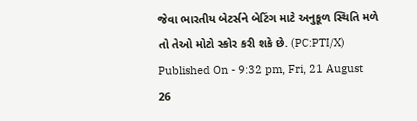જેવા ભારતીય બેટર્સને બેટિંગ માટે અનુકૂળ સ્થિતિ મળે તો તેઓ મોટો સ્કોર કરી શકે છે. (PC:PTI/X)
Published On - 9:32 pm, Fri, 21 August 26